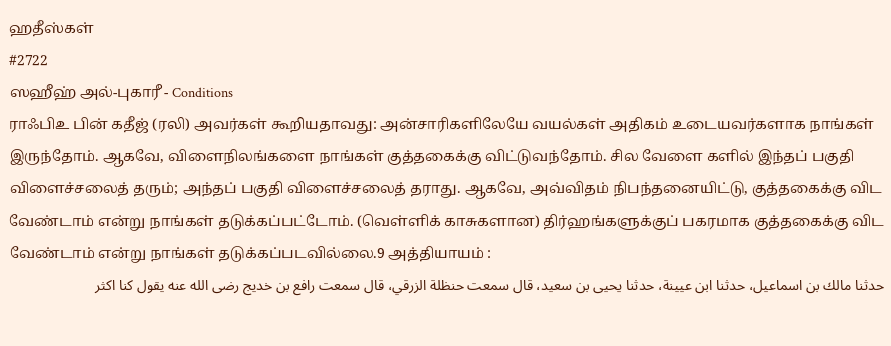ஹதீஸ்கள்
#2722
ஸஹீஹ் அல்-புகாரீ - Conditions
ராஃபிஉ பின் கதீஜ் (ரலி) அவர்கள் கூறியதாவது: அன்சாரிகளிலேயே வயல்கள் அதிகம் உடையவர்களாக நாங்கள் இருந்தோம். ஆகவே, விளைநிலங்களை நாங்கள் குத்தகைக்கு விட்டுவந்தோம். சில வேளை களில் இந்தப் பகுதி விளைச்சலைத் தரும்; அந்தப் பகுதி விளைச்சலைத் தராது. ஆகவே, அவ்விதம் நிபந்தனையிட்டு, குத்தகைக்கு விட வேண்டாம் என்று நாங்கள் தடுக்கப்பட்டோம். (வெள்ளிக் காசுகளான) திர்ஹங்களுக்குப் பகரமாக குத்தகைக்கு விட வேண்டாம் என்று நாங்கள் தடுக்கப்படவில்லை.9 அத்தியாயம் :
حدثنا مالك بن اسماعيل، حدثنا ابن عيينة، حدثنا يحيى بن سعيد، قال سمعت حنظلة الزرقي، قال سمعت رافع بن خديج رضى الله عنه يقول كنا اكثر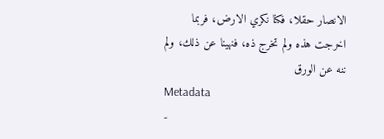الانصار حقلا، فكنا نكري الارض، فربما اخرجت هذه ولم تخرج ذه، فنهينا عن ذلك، ولم ننه عن الورق
Metadata
-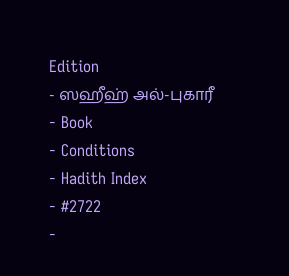Edition
- ஸஹீஹ் அல்-புகாரீ
- Book
- Conditions
- Hadith Index
- #2722
-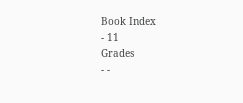Book Index
- 11
Grades
- -